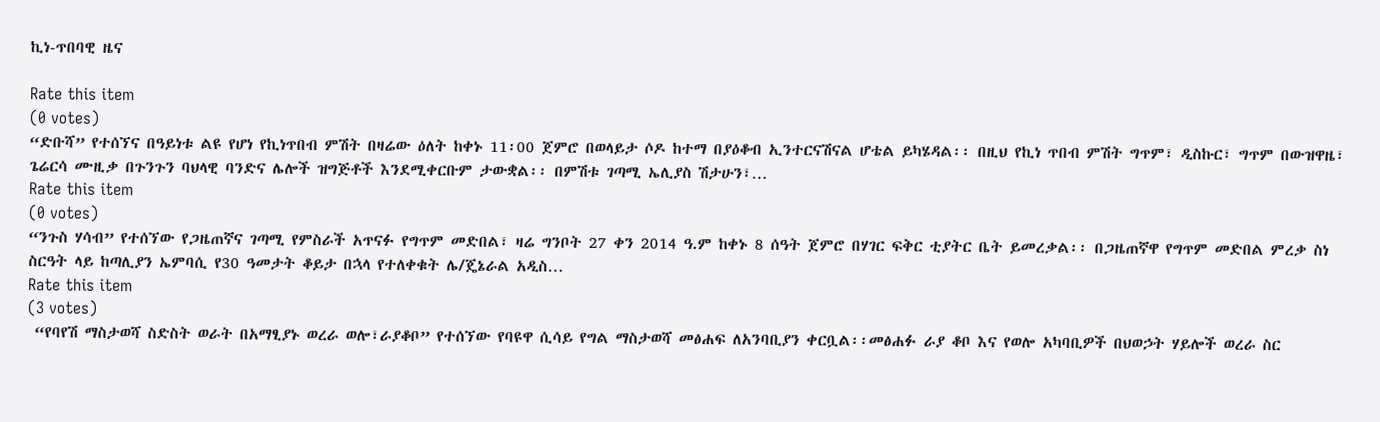ኪነ-ጥበባዊ ዜና

Rate this item
(0 votes)
“ድቡሻ” የተሰኘና በዓይነቱ ልዩ የሆነ የኪነጥበብ ምሽት በዛሬው ዕለት ከቀኑ 11፡00 ጀምሮ በወላይታ ሶዶ ከተማ በያዕቆብ ኢንተርናሽናል ሆቴል ይካሄዳል፡፡ በዚህ የኪነ ጥበብ ምሽት ግጥም፣ ዲስኩር፣ ግጥም በውዝዋዜ፣ ጌሬርሳ ሙዚቃ በጉንጉን ባህላዊ ባንድና ሌሎች ዝግጅቶች እንደሚቀርቡም ታውቋል፡፡ በምሽቱ ገጣሚ ኤሊያስ ሽታሁን፣…
Rate this item
(0 votes)
“ንጉስ ሃሳብ” የተሰኘው የጋዜጠኛና ገጣሚ የምስራች አጥናፉ የግጥም መድበል፣ ዛሬ ግንቦት 27 ቀን 2014 ዓ.ም ከቀኑ 8 ሰዓት ጀምሮ በሃገር ፍቅር ቲያትር ቤት ይመረቃል፡፡ በጋዜጠኛዋ የግጥም መድበል ምረቃ ስነ ስርዓት ላይ ከጣሊያን ኤምባሲ የ30 ዓመታት ቆይታ በኋላ የተለቀቁት ሌ/ጄኔራል አዲስ…
Rate this item
(3 votes)
 “የባየሽ ማስታወሻ ስድስት ወራት በአማፂያኑ ወረራ ወሎ፣ራያቆቦ” የተሰኘው የባዩዋ ሲሳይ የግል ማስታወሻ መፅሐፍ ለአንባቢያን ቀርቧል፡፡መፅሐፉ ራያ ቆቦ እና የወሎ አካባቢዎች በህወኃት ሃይሎች ወረራ ስር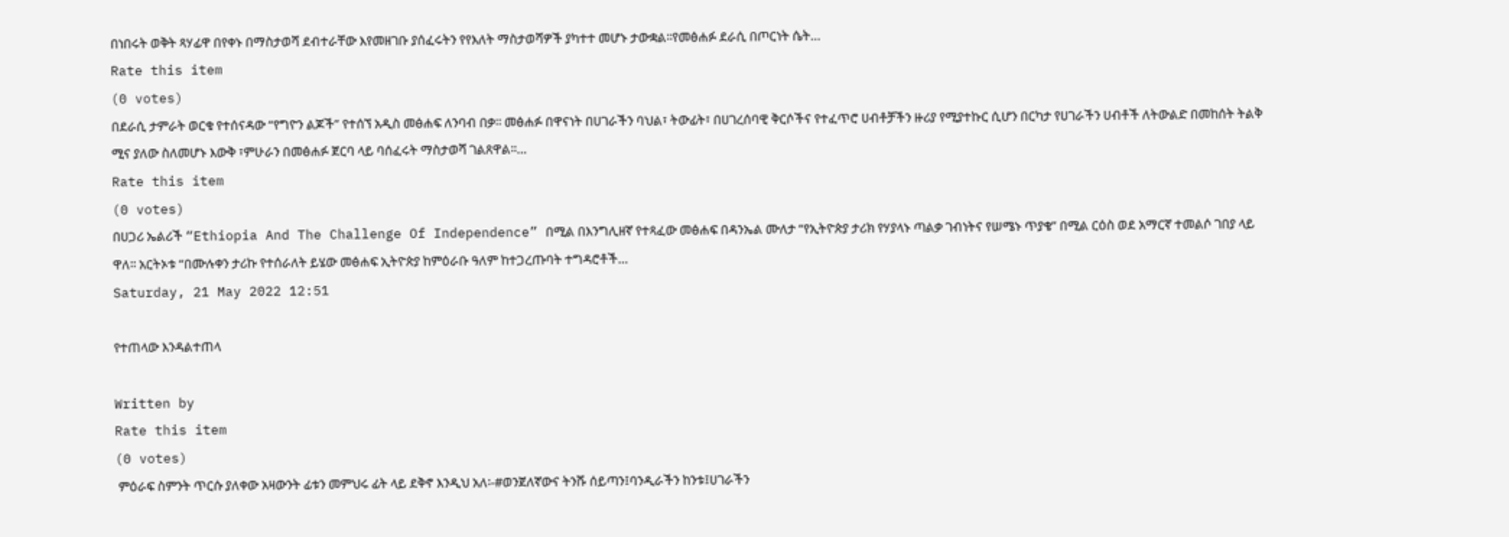በነበሩት ወቅት ጻሃፊዋ በየቀኑ በማስታወሻ ደብተራቸው እየመዘገቡ ያሰፈሩትን የየእለት ማስታወሻዎች ያካተተ መሆኑ ታውቋል፡፡የመፅሐፉ ደራሲ በጦርነት ሴት…
Rate this item
(0 votes)
በደራሲ ታምራት ወርቁ የተሰናዳው “የግዮን ልጆች” የተሰኘ አዲስ መፅሐፍ ለንባብ በቃ፡፡ መፅሐፉ በዋናነት በሀገራችን ባህል፣ ትውፊት፣ በሀገረሰባዊ ቅርሶችና የተፈጥሮ ሀብቶቻችን ዙሪያ የሚያተኩር ሲሆን በርካታ የሀገራችን ሀብቶች ለትውልድ በመከሰት ትልቅ ሚና ያለው ስለመሆኑ እውቅ ፣ምሁራን በመፅሐፉ ጀርባ ላይ ባሰፈሩት ማስታወሻ ገልጸዋል፡፡…
Rate this item
(0 votes)
በሀጋሪ ኤልሪች “Ethiopia And The Challenge Of Independence” በሚል በእንግሊዘኛ የተጻፈው መፅሐፍ በዳንኤል ሙለታ “የኢትዮጵያ ታሪክ የሃያላኑ ጣልቃ ገብነትና የሠሜኑ ጥያቄ” በሚል ርዕስ ወደ አማርኛ ተመልሶ ገበያ ላይ ዋለ፡፡ አርትኦቱ “በሙሉቀን ታሪኩ የተሰራለት ይሄው መፅሐፍ ኢትዮጵያ ከምዕራቡ ዓለም ከተጋረጡባት ተግዳሮቶች…
Saturday, 21 May 2022 12:51

የተጠላው እንዳልተጠላ

Written by
Rate this item
(0 votes)
 ምዕራፍ ስምንት ጥርሱ ያለቀው አዛውንት ፊቱን መምህሩ ፊት ላይ ደቅኖ እንዲህ አለ፡-#ወንጀለኛውና ትንሹ ሰይጣን፤ባንዲራችን ከንቱ፤ሀገራችን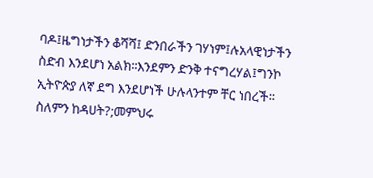ባዶ፤ዜግነታችን ቆሻሻ፤ ድንበራችን ገሃነም፤ሉአላዊነታችን ስድብ እንደሆነ አልክ፡፡እንደምን ድንቅ ተናግረሃል፤ግንኮ ኢትዮጵያ ለኛ ደግ እንደሆነች ሁሉላንተም ቸር ነበረች፡፡ስለምን ከዳሀት?;መምህሩ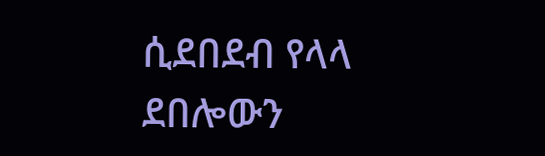ሲደበደብ የላላ ደበሎውን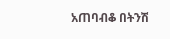አጠባብቆ በትንሽ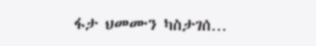ፋታ ህመሙን ካስታገሰ…